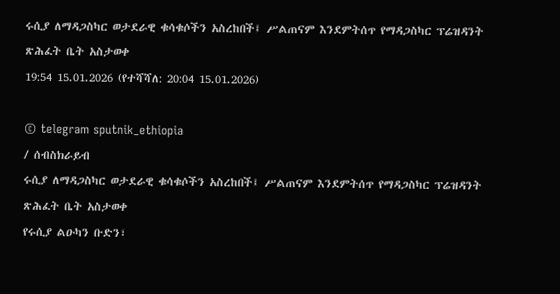ሩሲያ ለማዳጋስካር ወታደራዊ ቁሳቁሶችን አስረከበች፤ ሥልጠናም እንደምትሰጥ የማዳጋስካር ፕሬዝዳንት ጽሕፈት ቤት አስታወቀ
19:54 15.01.2026 (የተሻሻለ: 20:04 15.01.2026)

© telegram sputnik_ethiopia
/ ሰብስክራይብ
ሩሲያ ለማዳጋስካር ወታደራዊ ቁሳቁሶችን አስረከበች፤ ሥልጠናም እንደምትሰጥ የማዳጋስካር ፕሬዝዳንት ጽሕፈት ቤት አስታወቀ
የሩሲያ ልዑካን ቡድን፣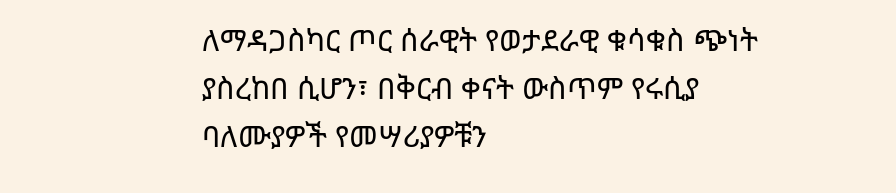ለማዳጋስካር ጦር ሰራዊት የወታደራዊ ቁሳቁስ ጭነት ያስረከበ ሲሆን፣ በቅርብ ቀናት ውስጥም የሩሲያ ባለሙያዎች የመሣሪያዎቹን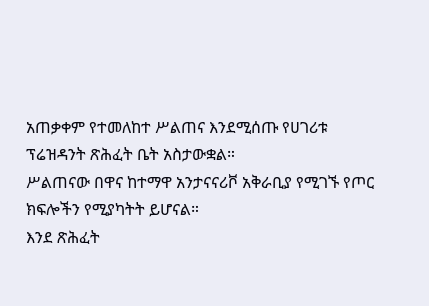አጠቃቀም የተመለከተ ሥልጠና እንደሚሰጡ የሀገሪቱ ፕሬዝዳንት ጽሕፈት ቤት አስታውቋል።
ሥልጠናው በዋና ከተማዋ አንታናናሪቮ አቅራቢያ የሚገኙ የጦር ክፍሎችን የሚያካትት ይሆናል።
እንደ ጽሕፈት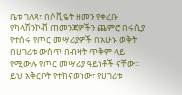ቤቱ ገለጻ፣ በሶቪዬት ዘመን የቀረቡ የካላሽንኮቭ ጠመንጃዎችን ጨምሮ በሩሲያ የተሰሩ የጦር መሣሪያዎች በአሁኑ ወቅት በሀገሪቱ ውስጥ በብዛት ጥቅም ላይ የሚውሉ የጦር መሣሪያ ዓይነቶች ናቸው።
ይህ አቅርቦት የተከናወነው፣ የሀገሪቱ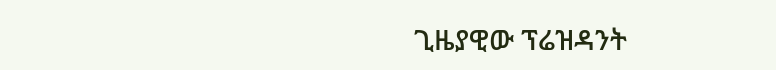ጊዜያዊው ፕሬዝዳንት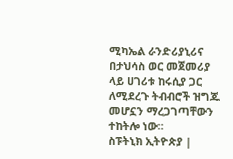ሚካኤል ራንድሪያኒሪና በታህሳስ ወር መጀመሪያ ላይ ሀገሪቱ ከሩሲያ ጋር ለሚደረጉ ትብብሮች ዝግጁ መሆኗን ማረጋገጣቸውን ተከትሎ ነው።
ስፑትኒክ ኢትዮጵያ |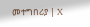መተግበሪያ | X